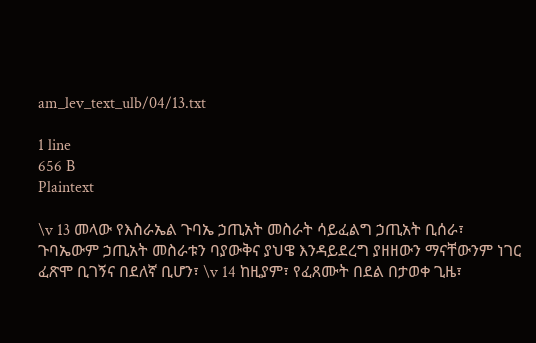am_lev_text_ulb/04/13.txt

1 line
656 B
Plaintext

\v 13 መላው የእስራኤል ጉባኤ ኃጢአት መስራት ሳይፈልግ ኃጢአት ቢሰራ፣ ጉባኤውም ኃጢአት መስራቱን ባያውቅና ያህዌ እንዳይደረግ ያዘዘውን ማናቸውንም ነገር ፈጽሞ ቢገኝና በደለኛ ቢሆን፣ \v 14 ከዚያም፣ የፈጸሙት በደል በታወቀ ጊዜ፣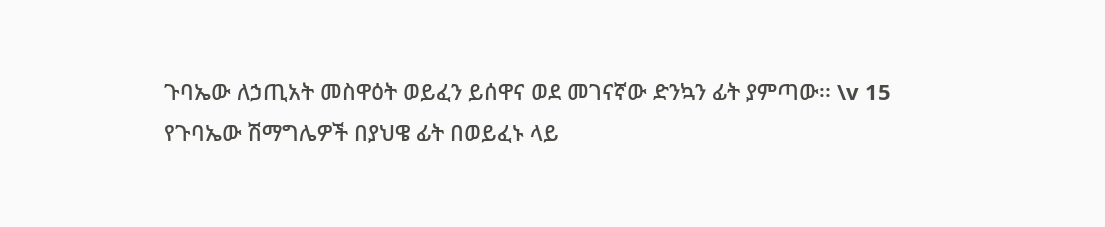ጉባኤው ለኃጢአት መስዋዕት ወይፈን ይሰዋና ወደ መገናኛው ድንኳን ፊት ያምጣው፡፡ \v 15 የጉባኤው ሽማግሌዎች በያህዌ ፊት በወይፈኑ ላይ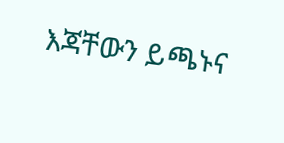እጃቸውን ይጫኑና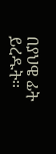በያህዌ ፊት ይረዱት፡፡